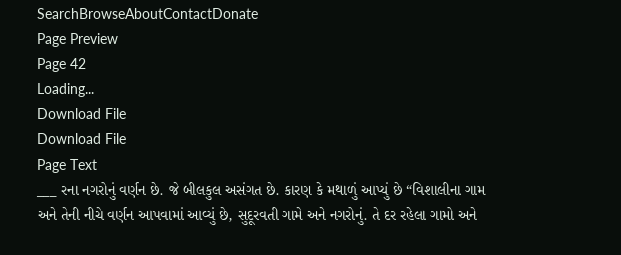SearchBrowseAboutContactDonate
Page Preview
Page 42
Loading...
Download File
Download File
Page Text
___ રના નગરોનું વર્ણન છે. જે બીલકુલ અસંગત છે. કારણ કે મથાળું આપ્યું છે “વિશાલીના ગામ અને તેની નીચે વર્ણન આપવામાં આવ્યું છે, સુદૂરવતી ગામે અને નગરોનું. તે દર રહેલા ગામો અને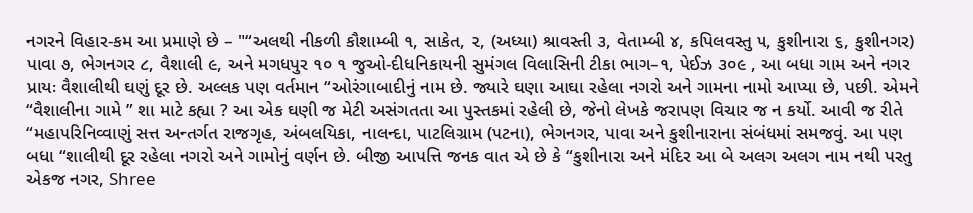નગરને વિહાર-કમ આ પ્રમાણે છે – "“અલથી નીકળી કૌશામ્બી ૧, સાકેત, ૨, (અધ્યા) શ્રાવસ્તી ૩, વેતામ્બી ૪, કપિલવસ્તુ ૫, કુશીનારા ૬, કુશીનગર) પાવા ૭, ભેગનગર ૮, વૈશાલી ૯, અને મગધપુર ૧૦ ૧ જુઓ-દીધનિકાયની સુમંગલ વિલાસિની ટીકા ભાગ–૧, પેઈઝ ૩૦૯ , આ બધા ગામ અને નગર પ્રાયઃ વૈશાલીથી ઘણું દૂર છે. અલ્લક પણ વર્તમાન “ઓરંગાબાદીનું નામ છે. જ્યારે ઘણા આઘા રહેલા નગરો અને ગામના નામો આપ્યા છે, પછી. એમને “વૈશાલીના ગામે ” શા માટે કહ્યા ? આ એક ઘણી જ મેટી અસંગતતા આ પુસ્તકમાં રહેલી છે, જેનો લેખકે જરાપણ વિચાર જ ન કર્યો. આવી જ રીતે “મહાપરિનિવ્વાણું સત્ત અન્તર્ગત રાજગૃહ, અંબલયિકા, નાલન્દા, પાટલિગ્રામ (પટના), ભેગનગર, પાવા અને કુશીનારાના સંબંધમાં સમજવું. આ પણ બધા “શાલીથી દૂર રહેલા નગરો અને ગામોનું વર્ણન છે. બીજી આપત્તિ જનક વાત એ છે કે “કુશીનારા અને મંદિર આ બે અલગ અલગ નામ નથી પરતુ એકજ નગર, Shree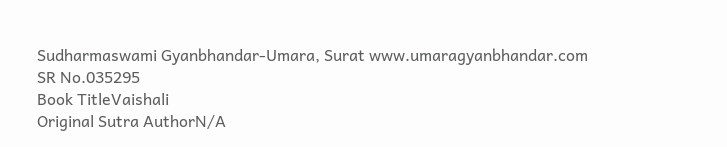Sudharmaswami Gyanbhandar-Umara, Surat www.umaragyanbhandar.com
SR No.035295
Book TitleVaishali
Original Sutra AuthorN/A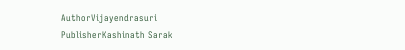AuthorVijayendrasuri
PublisherKashinath Sarak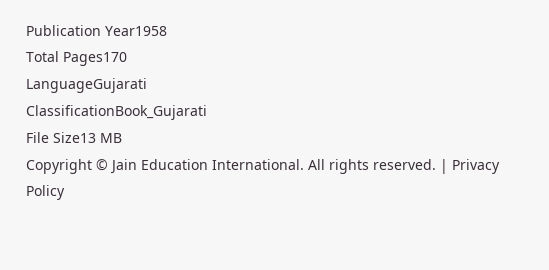Publication Year1958
Total Pages170
LanguageGujarati
ClassificationBook_Gujarati
File Size13 MB
Copyright © Jain Education International. All rights reserved. | Privacy Policy